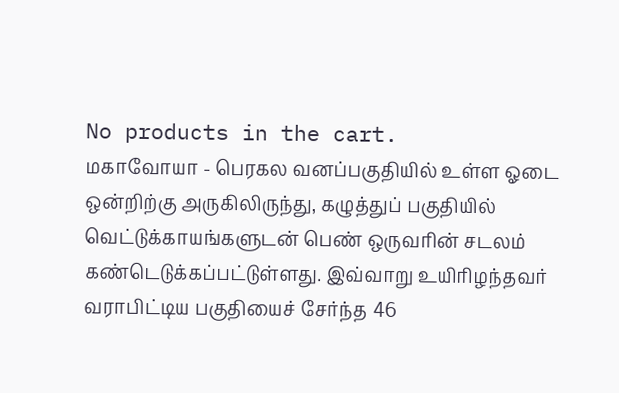No products in the cart.
மகாவோயா - பெரகல வனப்பகுதியில் உள்ள ஓடை ஒன்றிற்கு அருகிலிருந்து, கழுத்துப் பகுதியில் வெட்டுக்காயங்களுடன் பெண் ஒருவரின் சடலம் கண்டெடுக்கப்பட்டுள்ளது. இவ்வாறு உயிரிழந்தவர் வராபிட்டிய பகுதியைச் சேர்ந்த 46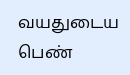வயதுடைய பெண்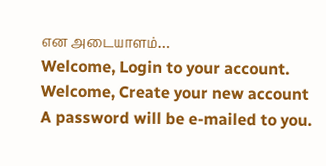என அடையாளம்…
Welcome, Login to your account.
Welcome, Create your new account
A password will be e-mailed to you.